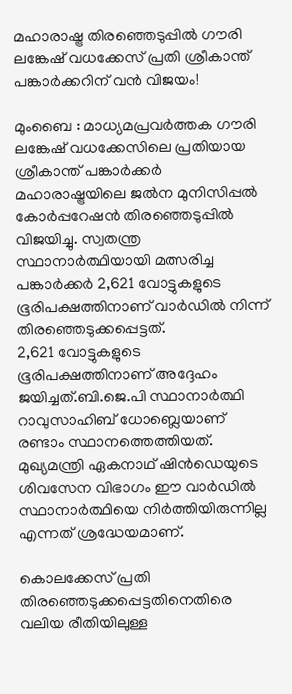മഹാരാഷ്ട്ര തിരഞ്ഞെടുപ്പില്‍ ഗൗരി ലങ്കേഷ് വധക്കേസ് പ്രതി ശ്രീകാന്ത് പങ്കാര്‍ക്കറിന് വന്‍ വിജയം!

മുംബൈ : മാധ്യമപ്രവര്‍ത്തക ഗൗരി ലങ്കേഷ് വധക്കേസിലെ പ്രതിയായ ശ്രീകാന്ത് പങ്കാര്‍ക്കര്‍ മഹാരാഷ്ട്രയിലെ ജല്‍ന മുനിസിപ്പല്‍ കോര്‍പ്പറേഷന്‍ തിരഞ്ഞെടുപ്പില്‍ വിജയിച്ചു. സ്വതന്ത്ര സ്ഥാനാര്‍ത്ഥിയായി മത്സരിച്ച പങ്കാര്‍ക്കര്‍ 2,621 വോട്ടുകളുടെ ഭൂരിപക്ഷത്തിനാണ് വാര്‍ഡില്‍ നിന്ന് തിരഞ്ഞെടുക്കപ്പെട്ടത്.
2,621 വോട്ടുകളുടെ ഭൂരിപക്ഷത്തിനാണ് അദ്ദേഹം ജയിച്ചത്.ബി.ജെ.പി സ്ഥാനാര്‍ത്ഥി റാവുസാഹിബ് ധോബ്ലെയാണ് രണ്ടാം സ്ഥാനത്തെത്തിയത്. മുഖ്യമന്ത്രി ഏകനാഥ് ഷിന്‍ഡെയുടെ ശിവസേന വിഭാഗം ഈ വാര്‍ഡില്‍ സ്ഥാനാര്‍ത്ഥിയെ നിര്‍ത്തിയിരുന്നില്ല എന്നത് ശ്രദ്ധേയമാണ്.

കൊലക്കേസ് പ്രതി തിരഞ്ഞെടുക്കപ്പെട്ടതിനെതിരെ വലിയ രീതിയിലുള്ള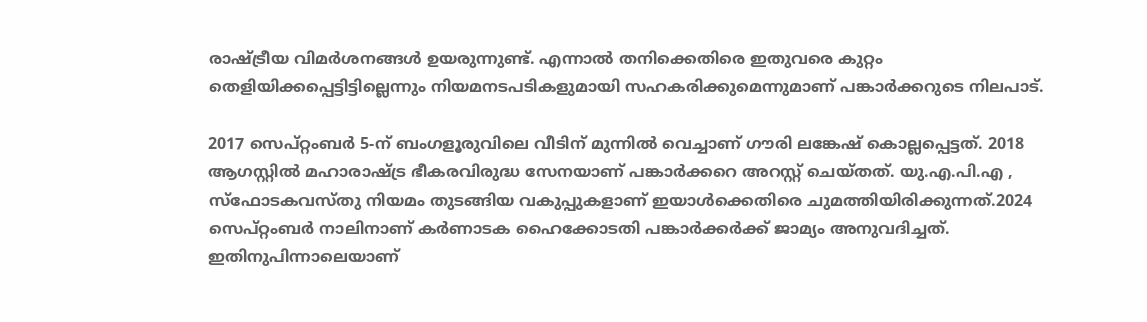രാഷ്ട്രീയ വിമര്‍ശനങ്ങള്‍ ഉയരുന്നുണ്ട്. എന്നാല്‍ തനിക്കെതിരെ ഇതുവരെ കുറ്റം തെളിയിക്കപ്പെട്ടിട്ടില്ലെന്നും നിയമനടപടികളുമായി സഹകരിക്കുമെന്നുമാണ് പങ്കാര്‍ക്കറുടെ നിലപാട്.

2017 സെപ്റ്റംബര്‍ 5-ന് ബംഗളൂരുവിലെ വീടിന് മുന്നില്‍ വെച്ചാണ് ഗൗരി ലങ്കേഷ് കൊല്ലപ്പെട്ടത്. 2018 ആഗസ്റ്റില്‍ മഹാരാഷ്ട്ര ഭീകരവിരുദ്ധ സേനയാണ് പങ്കാര്‍ക്കറെ അറസ്റ്റ് ചെയ്തത്. യു.എ.പി.എ , സ്‌ഫോടകവസ്തു നിയമം തുടങ്ങിയ വകുപ്പുകളാണ് ഇയാള്‍ക്കെതിരെ ചുമത്തിയിരിക്കുന്നത്.2024 സെപ്റ്റംബര്‍ നാലിനാണ് കര്‍ണാടക ഹൈക്കോടതി പങ്കാര്‍ക്കര്‍ക്ക് ജാമ്യം അനുവദിച്ചത്. ഇതിനുപിന്നാലെയാണ്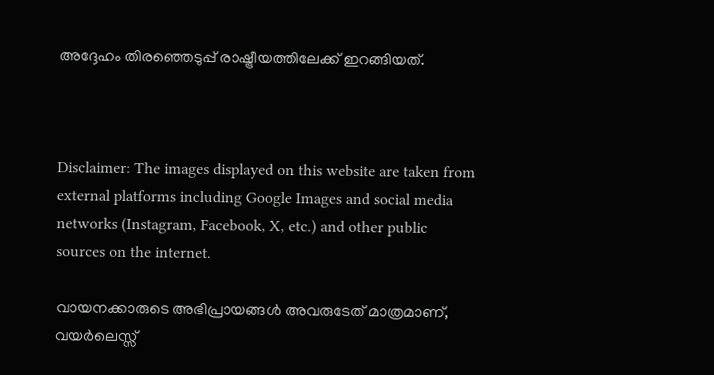അദ്ദേഹം തിരഞ്ഞെടുപ്പ് രാഷ്ട്രീയത്തിലേക്ക് ഇറങ്ങിയത്.



Disclaimer: The images displayed on this website are taken from external platforms including Google Images and social media networks (Instagram, Facebook, X, etc.) and other public sources on the internet.

വായനക്കാരുടെ അഭിപ്രായങ്ങള്‍ അവരുടേത് മാത്രമാണ്, വയർലെസ്സ്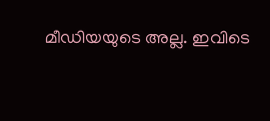മീഡിയയുടെ അല്ല. ഇവിടെ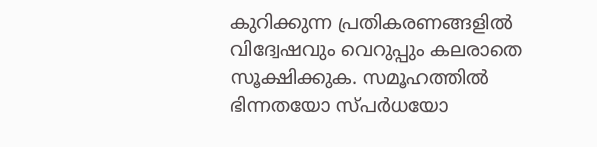കുറിക്കുന്ന പ്രതികരണങ്ങളിൽ വിദ്വേഷവും വെറുപ്പും കലരാതെ സൂക്ഷിക്കുക. സമൂഹത്തിൽ ഭിന്നതയോ സ്‌പർധയോ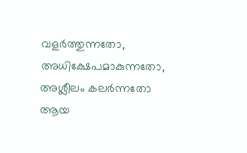വളർത്തുന്നതോ, അധിക്ഷേപമാകുന്നതോ, അശ്ലീലം കലർന്നതോ ആയ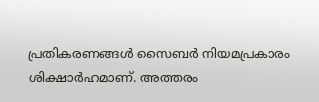പ്രതികരണങ്ങൾ സൈബർ നിയമപ്രകാരം ശിക്ഷാർഹമാണ്. അത്തരം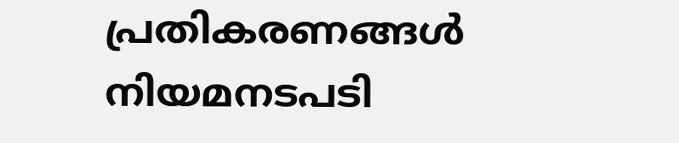പ്രതികരണങ്ങൾ നിയമനടപടി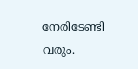നേരിടേണ്ടി വരും.